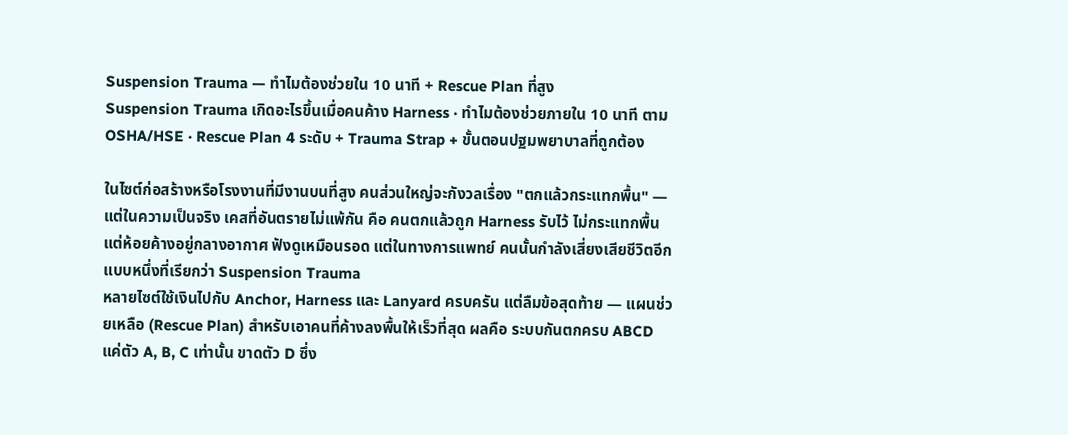Suspension Trauma — ทำไมต้องช่วยใน 10 นาที + Rescue Plan ที่สูง
Suspension Trauma เกิดอะไรขึ้นเมื่อคนค้าง Harness · ทำไมต้องช่วยภายใน 10 นาที ตาม OSHA/HSE · Rescue Plan 4 ระดับ + Trauma Strap + ขั้นตอนปฐมพยาบาลที่ถูกต้อง

ในไซต์ก่อสร้างหรือโรงงานที่มีงานบนที่สูง คนส่วนใหญ่จะกังวลเรื่อง "ตกแล้วกระแทกพื้น" — แต่ในความเป็นจริง เคสที่อันตรายไม่แพ้กัน คือ คนตกแล้วถูก Harness รับไว้ ไม่กระแทกพื้น แต่ห้อยค้างอยู่กลางอากาศ ฟังดูเหมือนรอด แต่ในทางการแพทย์ คนนั้นกำลังเสี่ยงเสียชีวิตอีกแบบหนึ่งที่เรียกว่า Suspension Trauma
หลายไซต์ใช้เงินไปกับ Anchor, Harness และ Lanyard ครบครัน แต่ลืมข้อสุดท้าย — แผนช่วยเหลือ (Rescue Plan) สำหรับเอาคนที่ค้างลงพื้นให้เร็วที่สุด ผลคือ ระบบกันตกครบ ABCD แค่ตัว A, B, C เท่านั้น ขาดตัว D ซึ่ง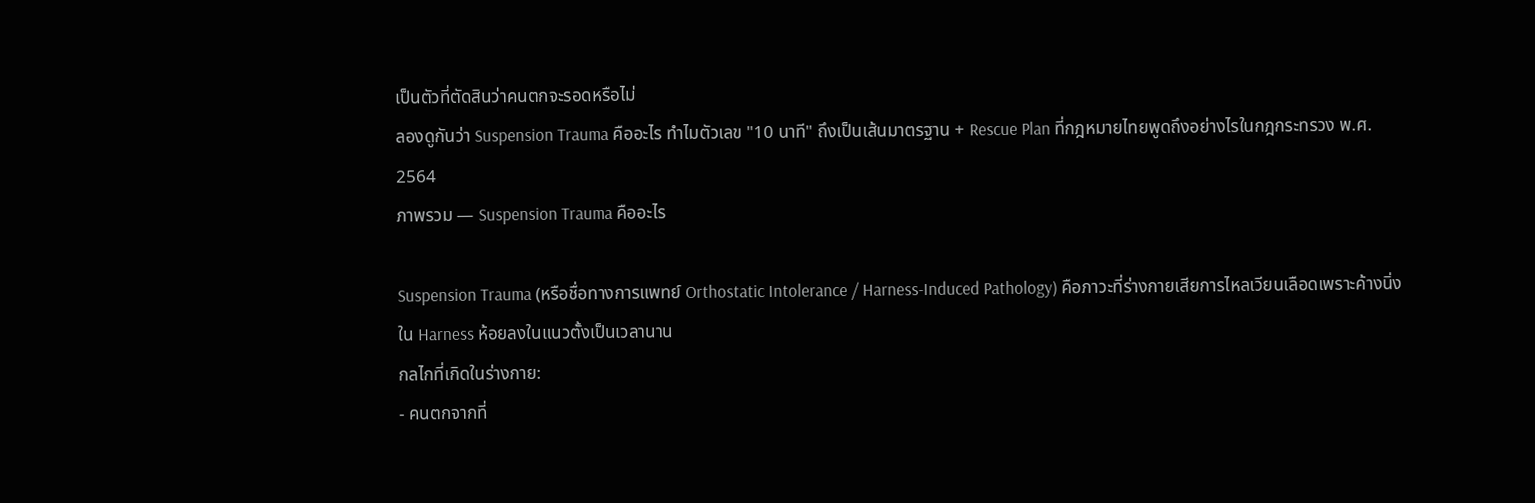เป็นตัวที่ตัดสินว่าคนตกจะรอดหรือไม่
ลองดูกันว่า Suspension Trauma คืออะไร ทำไมตัวเลข "10 นาที" ถึงเป็นเส้นมาตรฐาน + Rescue Plan ที่กฎหมายไทยพูดถึงอย่างไรในกฎกระทรวง พ.ศ. 2564
ภาพรวม — Suspension Trauma คืออะไร

Suspension Trauma (หรือชื่อทางการแพทย์ Orthostatic Intolerance / Harness-Induced Pathology) คือภาวะที่ร่างกายเสียการไหลเวียนเลือดเพราะค้างนิ่งใน Harness ห้อยลงในแนวตั้งเป็นเวลานาน
กลไกที่เกิดในร่างกาย:
- คนตกจากที่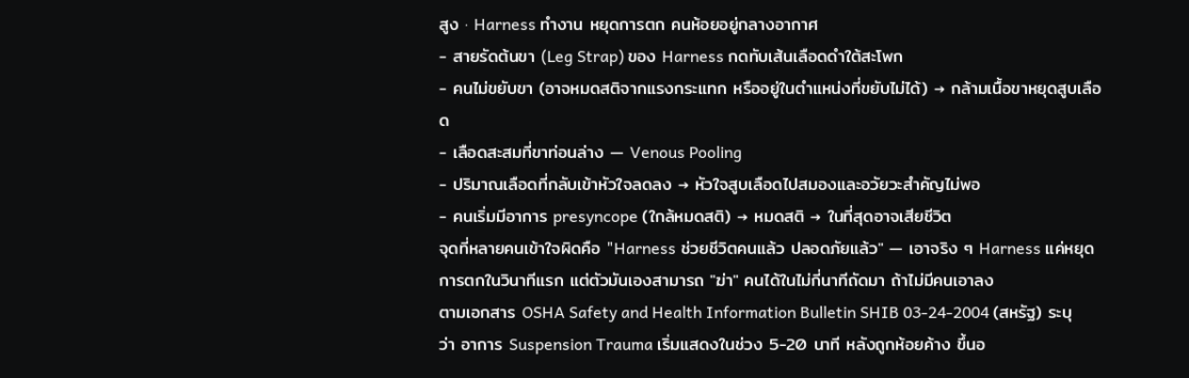สูง · Harness ทำงาน หยุดการตก คนห้อยอยู่กลางอากาศ
- สายรัดต้นขา (Leg Strap) ของ Harness กดทับเส้นเลือดดำใต้สะโพก
- คนไม่ขยับขา (อาจหมดสติจากแรงกระแทก หรืออยู่ในตำแหน่งที่ขยับไม่ได้) → กล้ามเนื้อขาหยุดสูบเลือด
- เลือดสะสมที่ขาท่อนล่าง — Venous Pooling
- ปริมาณเลือดที่กลับเข้าหัวใจลดลง → หัวใจสูบเลือดไปสมองและอวัยวะสำคัญไม่พอ
- คนเริ่มมีอาการ presyncope (ใกล้หมดสติ) → หมดสติ → ในที่สุดอาจเสียชีวิต
จุดที่หลายคนเข้าใจผิดคือ "Harness ช่วยชีวิตคนแล้ว ปลอดภัยแล้ว" — เอาจริง ๆ Harness แค่หยุดการตกในวินาทีแรก แต่ตัวมันเองสามารถ "ฆ่า" คนได้ในไม่กี่นาทีถัดมา ถ้าไม่มีคนเอาลง
ตามเอกสาร OSHA Safety and Health Information Bulletin SHIB 03-24-2004 (สหรัฐ) ระบุว่า อาการ Suspension Trauma เริ่มแสดงในช่วง 5-20 นาที หลังถูกห้อยค้าง ขึ้นอ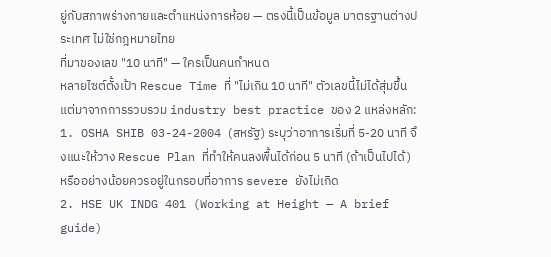ยู่กับสภาพร่างกายและตำแหน่งการห้อย — ตรงนี้เป็นข้อมูล มาตรฐานต่างประเทศ ไม่ใช่กฎหมายไทย
ที่มาของเลข "10 นาที" — ใครเป็นคนกำหนด
หลายไซต์ตั้งเป้า Rescue Time ที่ "ไม่เกิน 10 นาที" ตัวเลขนี้ไม่ได้สุ่มขึ้น แต่มาจากการรวบรวม industry best practice ของ 2 แหล่งหลัก:
1. OSHA SHIB 03-24-2004 (สหรัฐ) ระบุว่าอาการเริ่มที่ 5-20 นาที จึงแนะให้วาง Rescue Plan ที่ทำให้คนลงพื้นได้ก่อน 5 นาที (ถ้าเป็นไปได้) หรืออย่างน้อยควรอยู่ในกรอบที่อาการ severe ยังไม่เกิด
2. HSE UK INDG 401 (Working at Height — A brief guide)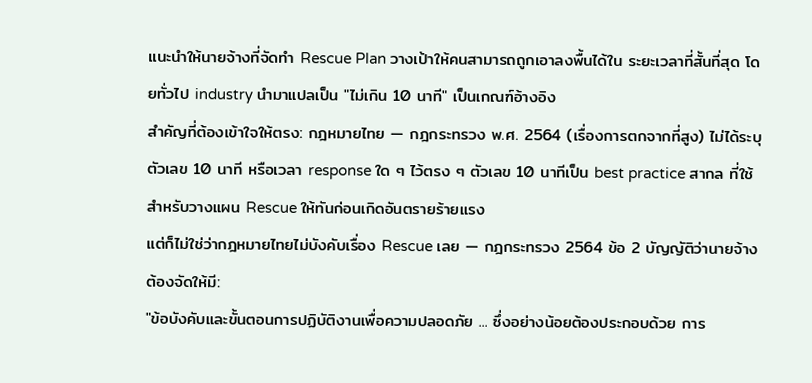แนะนำให้นายจ้างที่จัดทำ Rescue Plan วางเป้าให้คนสามารถถูกเอาลงพื้นได้ใน ระยะเวลาที่สั้นที่สุด โดยทั่วไป industry นำมาแปลเป็น "ไม่เกิน 10 นาที" เป็นเกณฑ์อ้างอิง
สำคัญที่ต้องเข้าใจให้ตรง: กฎหมายไทย — กฎกระทรวง พ.ศ. 2564 (เรื่องการตกจากที่สูง) ไม่ได้ระบุตัวเลข 10 นาที หรือเวลา response ใด ๆ ไว้ตรง ๆ ตัวเลข 10 นาทีเป็น best practice สากล ที่ใช้สำหรับวางแผน Rescue ให้ทันก่อนเกิดอันตรายร้ายแรง
แต่ก็ไม่ใช่ว่ากฎหมายไทยไม่บังคับเรื่อง Rescue เลย — กฎกระทรวง 2564 ข้อ 2 บัญญัติว่านายจ้างต้องจัดให้มี:
"ข้อบังคับและขั้นตอนการปฏิบัติงานเพื่อความปลอดภัย ... ซึ่งอย่างน้อยต้องประกอบด้วย การ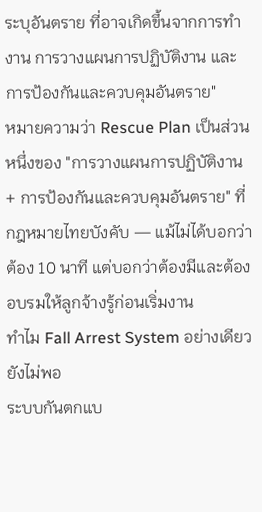ระบุอันตราย ที่อาจเกิดขึ้นจากการทำงาน การวางแผนการปฏิบัติงาน และการป้องกันและควบคุมอันตราย"
หมายความว่า Rescue Plan เป็นส่วนหนึ่งของ "การวางแผนการปฏิบัติงาน + การป้องกันและควบคุมอันตราย" ที่กฎหมายไทยบังคับ — แม้ไม่ได้บอกว่าต้อง 10 นาที แต่บอกว่าต้องมีและต้องอบรมให้ลูกจ้างรู้ก่อนเริ่มงาน
ทำไม Fall Arrest System อย่างเดียวยังไม่พอ
ระบบกันตกแบ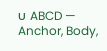บ ABCD — Anchor, Body,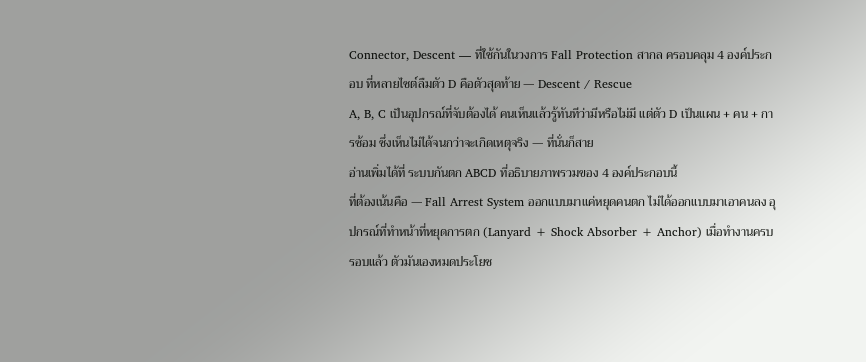Connector, Descent — ที่ใช้กันในวงการ Fall Protection สากล ครอบคลุม 4 องค์ประกอบ ที่หลายไซต์ลืมตัว D คือตัวสุดท้าย — Descent / Rescue
A, B, C เป็นอุปกรณ์ที่จับต้องได้ คนเห็นแล้วรู้ทันทีว่ามีหรือไม่มี แต่ตัว D เป็นแผน + คน + การซ้อม ซึ่งเห็นไม่ได้จนกว่าจะเกิดเหตุจริง — ที่นั่นก็สาย
อ่านเพิ่มได้ที่ ระบบกันตก ABCD ที่อธิบายภาพรวมของ 4 องค์ประกอบนี้
ที่ต้องเน้นคือ — Fall Arrest System ออกแบบมาแค่หยุดคนตก ไม่ได้ออกแบบมาเอาคนลง อุปกรณ์ที่ทำหน้าที่หยุดการตก (Lanyard + Shock Absorber + Anchor) เมื่อทำงานครบรอบแล้ว ตัวมันเองหมดประโยช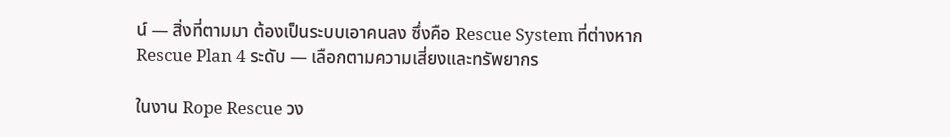น์ — สิ่งที่ตามมา ต้องเป็นระบบเอาคนลง ซึ่งคือ Rescue System ที่ต่างหาก
Rescue Plan 4 ระดับ — เลือกตามความเสี่ยงและทรัพยากร

ในงาน Rope Rescue วง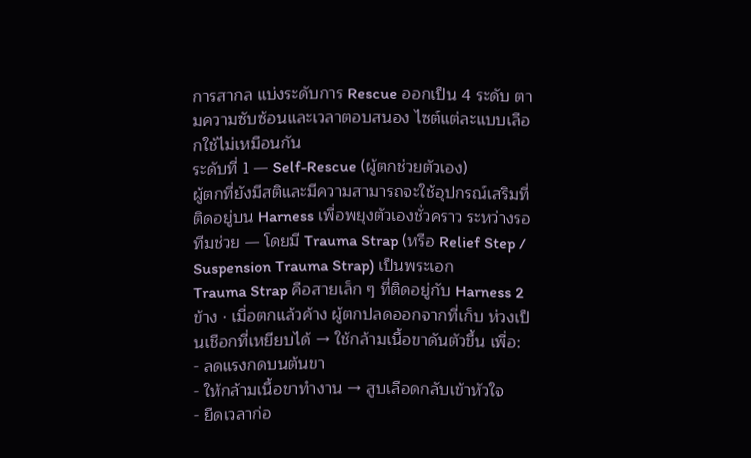การสากล แบ่งระดับการ Rescue ออกเป็น 4 ระดับ ตามความซับซ้อนและเวลาตอบสนอง ไซต์แต่ละแบบเลือกใช้ไม่เหมือนกัน
ระดับที่ 1 — Self-Rescue (ผู้ตกช่วยตัวเอง)
ผู้ตกที่ยังมีสติและมีความสามารถจะใช้อุปกรณ์เสริมที่ติดอยู่บน Harness เพื่อพยุงตัวเองชั่วคราว ระหว่างรอทีมช่วย — โดยมี Trauma Strap (หรือ Relief Step / Suspension Trauma Strap) เป็นพระเอก
Trauma Strap คือสายเล็ก ๆ ที่ติดอยู่กับ Harness 2 ข้าง · เมื่อตกแล้วค้าง ผู้ตกปลดออกจากที่เก็บ ห่วงเป็นเชือกที่เหยียบได้ → ใช้กล้ามเนื้อขาดันตัวขึ้น เพื่อ:
- ลดแรงกดบนต้นขา
- ให้กล้ามเนื้อขาทำงาน → สูบเลือดกลับเข้าหัวใจ
- ยืดเวลาก่อ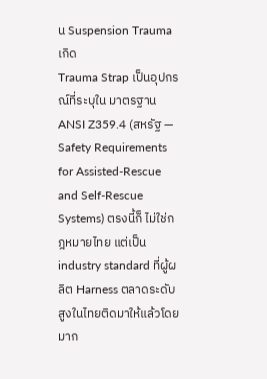น Suspension Trauma เกิด
Trauma Strap เป็นอุปกรณ์ที่ระบุใน มาตรฐาน ANSI Z359.4 (สหรัฐ — Safety Requirements for Assisted-Rescue and Self-Rescue Systems) ตรงนี้ก็ ไม่ใช่กฎหมายไทย แต่เป็น industry standard ที่ผู้ผลิต Harness ตลาดระดับสูงในไทยติดมาให้แล้วโดยมาก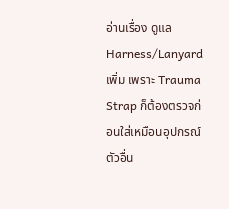อ่านเรื่อง ดูแล Harness/Lanyard เพิ่ม เพราะ Trauma Strap ก็ต้องตรวจก่อนใส่เหมือนอุปกรณ์ตัวอื่น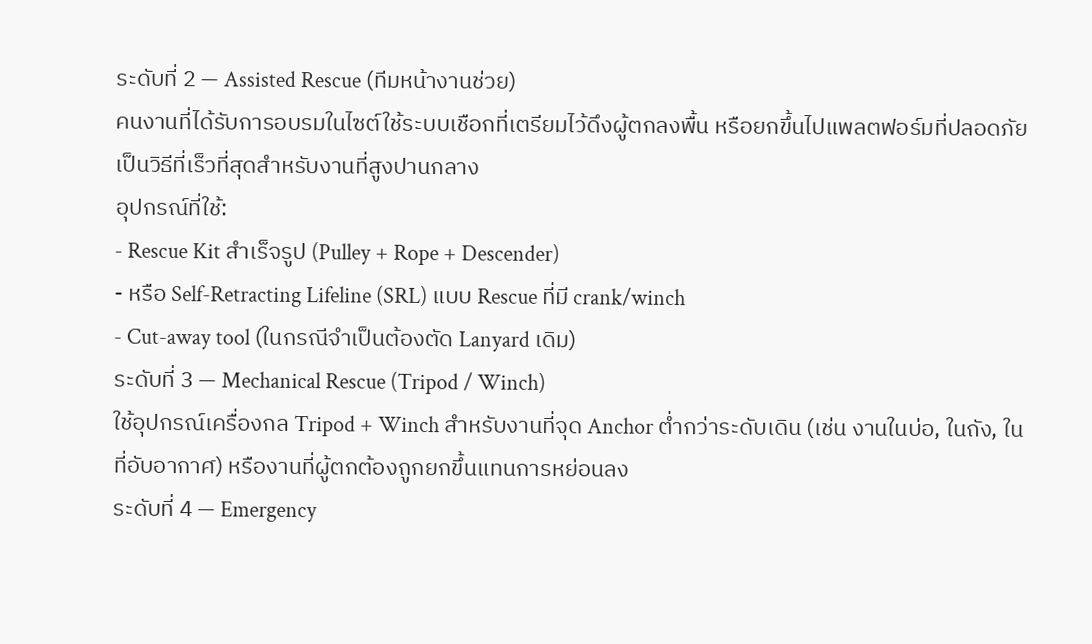ระดับที่ 2 — Assisted Rescue (ทีมหน้างานช่วย)
คนงานที่ได้รับการอบรมในไซต์ใช้ระบบเชือกที่เตรียมไว้ดึงผู้ตกลงพื้น หรือยกขึ้นไปแพลตฟอร์มที่ปลอดภัย เป็นวิธีที่เร็วที่สุดสำหรับงานที่สูงปานกลาง
อุปกรณ์ที่ใช้:
- Rescue Kit สำเร็จรูป (Pulley + Rope + Descender)
- หรือ Self-Retracting Lifeline (SRL) แบบ Rescue ที่มี crank/winch
- Cut-away tool (ในกรณีจำเป็นต้องตัด Lanyard เดิม)
ระดับที่ 3 — Mechanical Rescue (Tripod / Winch)
ใช้อุปกรณ์เครื่องกล Tripod + Winch สำหรับงานที่จุด Anchor ต่ำกว่าระดับเดิน (เช่น งานในบ่อ, ในถัง, ในที่อับอากาศ) หรืองานที่ผู้ตกต้องถูกยกขึ้นแทนการหย่อนลง
ระดับที่ 4 — Emergency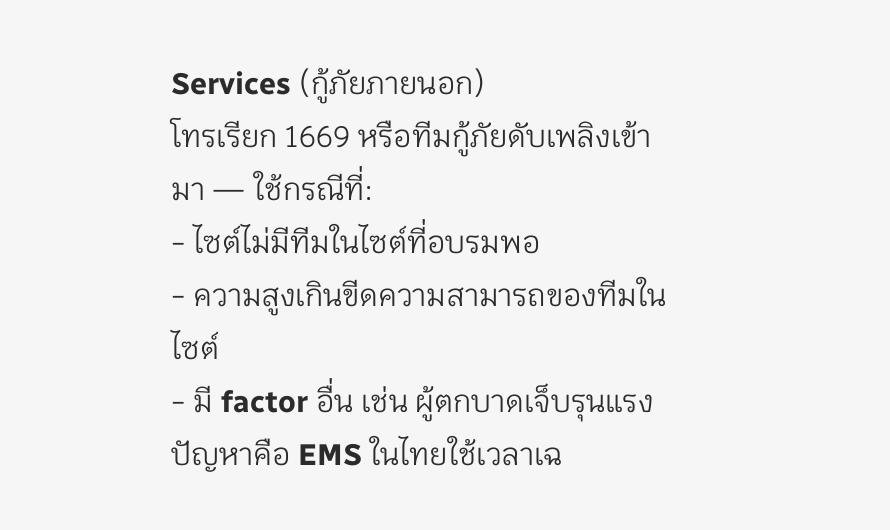Services (กู้ภัยภายนอก)
โทรเรียก 1669 หรือทีมกู้ภัยดับเพลิงเข้ามา — ใช้กรณีที่:
- ไซต์ไม่มีทีมในไซต์ที่อบรมพอ
- ความสูงเกินขีดความสามารถของทีมในไซต์
- มี factor อื่น เช่น ผู้ตกบาดเจ็บรุนแรง
ปัญหาคือ EMS ในไทยใช้เวลาเฉ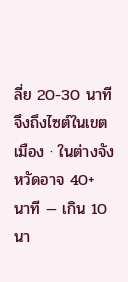ลี่ย 20-30 นาทีจึงถึงไซต์ในเขตเมือง · ในต่างจังหวัดอาจ 40+ นาที — เกิน 10 นา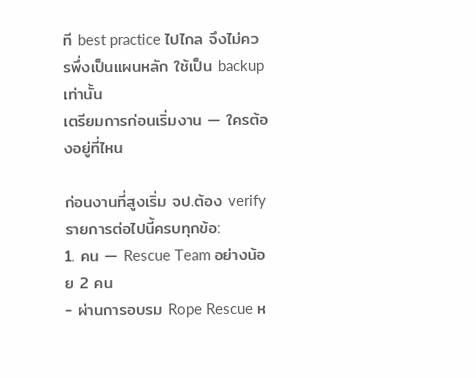ที best practice ไปไกล จึงไม่ควรพึ่งเป็นแผนหลัก ใช้เป็น backup เท่านั้น
เตรียมการก่อนเริ่มงาน — ใครต้องอยู่ที่ไหน

ก่อนงานที่สูงเริ่ม จป.ต้อง verify รายการต่อไปนี้ครบทุกข้อ:
1. คน — Rescue Team อย่างน้อย 2 คน
- ผ่านการอบรม Rope Rescue ห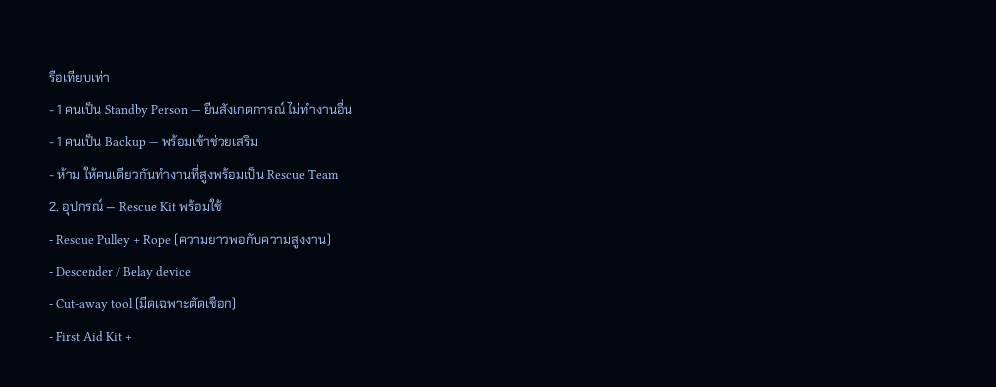รือเทียบเท่า
- 1 คนเป็น Standby Person — ยืนสังเกตการณ์ ไม่ทำงานอื่น
- 1 คนเป็น Backup — พร้อมเข้าช่วยเสริม
- ห้าม ให้คนเดียวกันทำงานที่สูงพร้อมเป็น Rescue Team
2. อุปกรณ์ — Rescue Kit พร้อมใช้
- Rescue Pulley + Rope (ความยาวพอกับความสูงงาน)
- Descender / Belay device
- Cut-away tool (มีดเฉพาะตัดเชือก)
- First Aid Kit +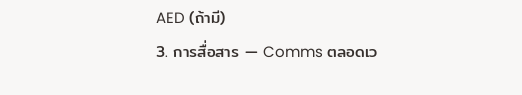AED (ถ้ามี)
3. การสื่อสาร — Comms ตลอดเว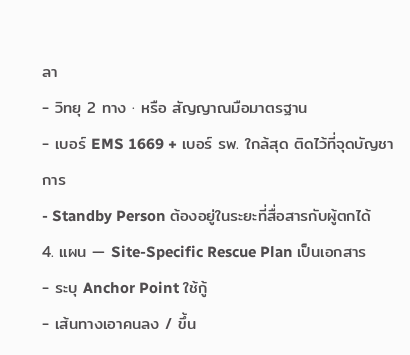ลา
- วิทยุ 2 ทาง · หรือ สัญญาณมือมาตรฐาน
- เบอร์ EMS 1669 + เบอร์ รพ. ใกล้สุด ติดไว้ที่จุดบัญชาการ
- Standby Person ต้องอยู่ในระยะที่สื่อสารกับผู้ตกได้
4. แผน — Site-Specific Rescue Plan เป็นเอกสาร
- ระบุ Anchor Point ใช้กู้
- เส้นทางเอาคนลง / ขึ้น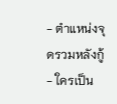- ตำแหน่งจุดรวมหลังกู้
- ใครเป็น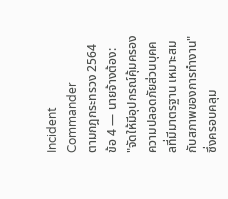Incident Commander
ตามกฎกระทรวง 2564 ข้อ 4 — นายจ้างต้อง:
"จัดให้มีอุปกรณ์คุ้มครองความปลอดภัยส่วนบุคคลที่มีมาตรฐาน เหมาะสมกับสภาพของการทำงาน"
ซึ่งครอบคลุม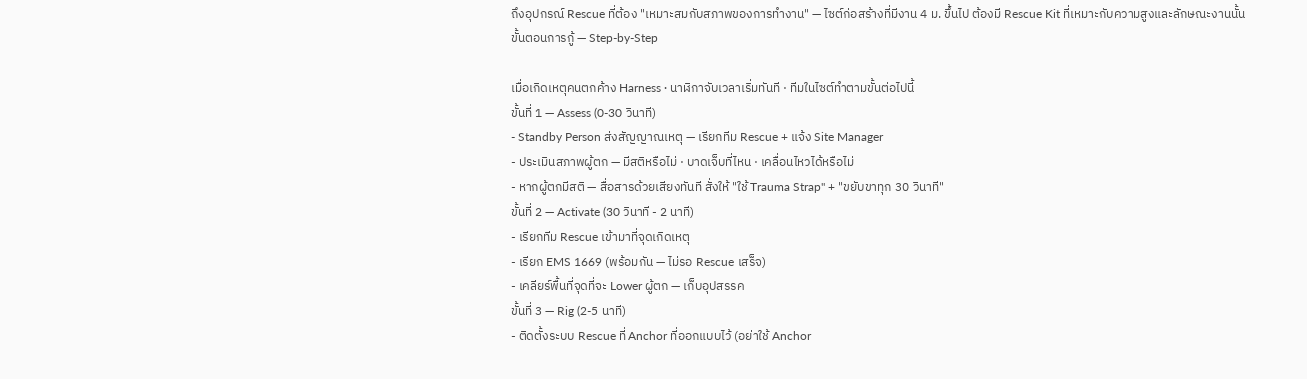ถึงอุปกรณ์ Rescue ที่ต้อง "เหมาะสมกับสภาพของการทำงาน" — ไซต์ก่อสร้างที่มีงาน 4 ม. ขึ้นไป ต้องมี Rescue Kit ที่เหมาะกับความสูงและลักษณะงานนั้น
ขั้นตอนการกู้ — Step-by-Step

เมื่อเกิดเหตุคนตกค้าง Harness · นาฬิกาจับเวลาเริ่มทันที · ทีมในไซต์ทำตามขั้นต่อไปนี้
ขั้นที่ 1 — Assess (0-30 วินาที)
- Standby Person ส่งสัญญาณเหตุ — เรียกทีม Rescue + แจ้ง Site Manager
- ประเมินสภาพผู้ตก — มีสติหรือไม่ · บาดเจ็บที่ไหน · เคลื่อนไหวได้หรือไม่
- หากผู้ตกมีสติ — สื่อสารด้วยเสียงทันที สั่งให้ "ใช้ Trauma Strap" + "ขยับขาทุก 30 วินาที"
ขั้นที่ 2 — Activate (30 วินาที - 2 นาที)
- เรียกทีม Rescue เข้ามาที่จุดเกิดเหตุ
- เรียก EMS 1669 (พร้อมกัน — ไม่รอ Rescue เสร็จ)
- เคลียร์พื้นที่จุดที่จะ Lower ผู้ตก — เก็บอุปสรรค
ขั้นที่ 3 — Rig (2-5 นาที)
- ติดตั้งระบบ Rescue ที่ Anchor ที่ออกแบบไว้ (อย่าใช้ Anchor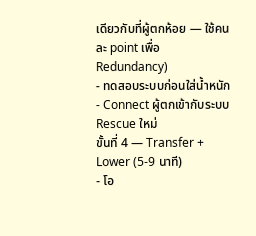เดียวกับที่ผู้ตกห้อย — ใช้คนละ point เพื่อ Redundancy)
- ทดสอบระบบก่อนใส่น้ำหนัก
- Connect ผู้ตกเข้ากับระบบ Rescue ใหม่
ขั้นที่ 4 — Transfer + Lower (5-9 นาที)
- โอ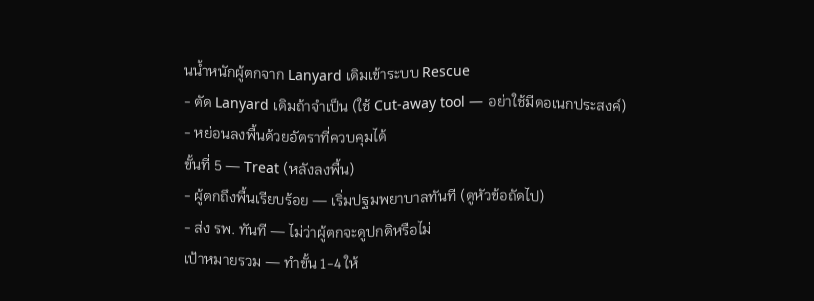นน้ำหนักผู้ตกจาก Lanyard เดิมเข้าระบบ Rescue
- ตัด Lanyard เดิมถ้าจำเป็น (ใช้ Cut-away tool — อย่าใช้มีดอเนกประสงค์)
- หย่อนลงพื้นด้วยอัตราที่ควบคุมได้
ขั้นที่ 5 — Treat (หลังลงพื้น)
- ผู้ตกถึงพื้นเรียบร้อย — เริ่มปฐมพยาบาลทันที (ดูหัวข้อถัดไป)
- ส่ง รพ. ทันที — ไม่ว่าผู้ตกจะดูปกติหรือไม่
เป้าหมายรวม — ทำขั้น 1-4 ให้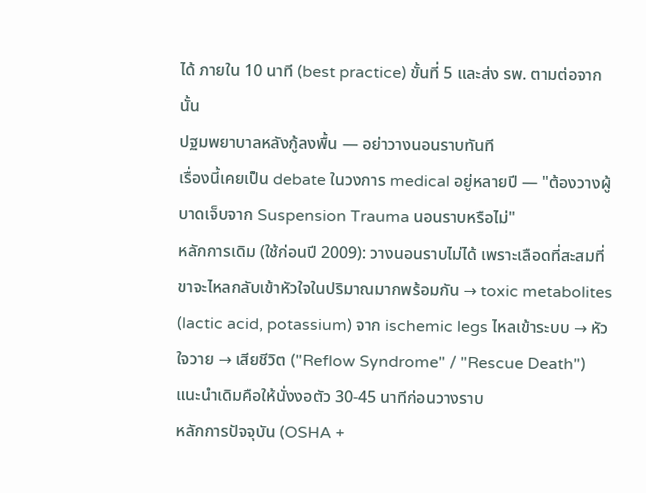ได้ ภายใน 10 นาที (best practice) ขั้นที่ 5 และส่ง รพ. ตามต่อจากนั้น
ปฐมพยาบาลหลังกู้ลงพื้น — อย่าวางนอนราบทันที
เรื่องนี้เคยเป็น debate ในวงการ medical อยู่หลายปี — "ต้องวางผู้บาดเจ็บจาก Suspension Trauma นอนราบหรือไม่"
หลักการเดิม (ใช้ก่อนปี 2009): วางนอนราบไม่ได้ เพราะเลือดที่สะสมที่ขาจะไหลกลับเข้าหัวใจในปริมาณมากพร้อมกัน → toxic metabolites (lactic acid, potassium) จาก ischemic legs ไหลเข้าระบบ → หัวใจวาย → เสียชีวิต ("Reflow Syndrome" / "Rescue Death")
แนะนำเดิมคือให้นั่งงอตัว 30-45 นาทีก่อนวางราบ
หลักการปัจจุบัน (OSHA +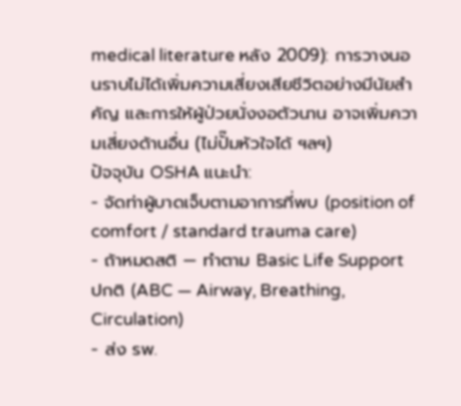medical literature หลัง 2009): การวางนอนราบไม่ได้เพิ่มความเสี่ยงเสียชีวิตอย่างมีนัยสำคัญ และการให้ผู้ป่วยนั่งงอตัวนาน อาจเพิ่มความเสี่ยงด้านอื่น (ไม่ปั๊มหัวใจได้ ฯลฯ)
ปัจจุบัน OSHA แนะนำ:
- จัดท่าผู้บาดเจ็บตามอาการที่พบ (position of comfort / standard trauma care)
- ถ้าหมดสติ — ทำตาม Basic Life Support ปกติ (ABC — Airway, Breathing, Circulation)
- ส่ง รพ.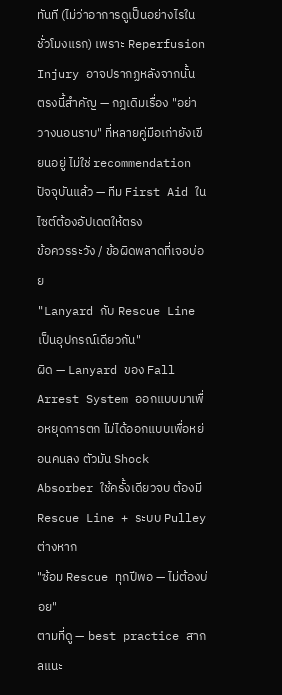ทันที (ไม่ว่าอาการดูเป็นอย่างไรในชั่วโมงแรก) เพราะ Reperfusion Injury อาจปรากฏหลังจากนั้น
ตรงนี้สำคัญ — กฎเดิมเรื่อง "อย่าวางนอนราบ" ที่หลายคู่มือเก่ายังเขียนอยู่ ไม่ใช่ recommendation ปัจจุบันแล้ว — ทีม First Aid ในไซต์ต้องอัปเดตให้ตรง
ข้อควรระวัง / ข้อผิดพลาดที่เจอบ่อย
"Lanyard กับ Rescue Line เป็นอุปกรณ์เดียวกัน"
ผิด — Lanyard ของ Fall Arrest System ออกแบบมาเพื่อหยุดการตก ไม่ได้ออกแบบเพื่อหย่อนคนลง ตัวมัน Shock Absorber ใช้ครั้งเดียวจบ ต้องมี Rescue Line + ระบบ Pulley ต่างหาก
"ซ้อม Rescue ทุกปีพอ — ไม่ต้องบ่อย"
ตามที่ดู — best practice สากลแนะ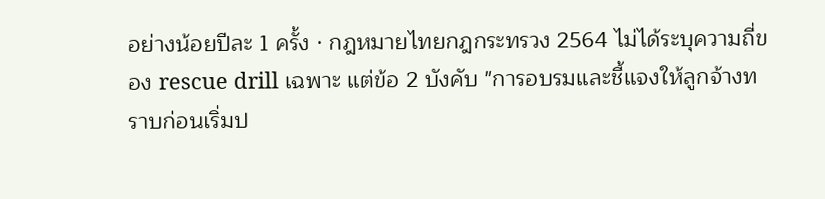อย่างน้อยปีละ 1 ครั้ง · กฎหมายไทยกฎกระทรวง 2564 ไม่ได้ระบุความถี่ของ rescue drill เฉพาะ แต่ข้อ 2 บังคับ "การอบรมและชี้แจงให้ลูกจ้างทราบก่อนเริ่มป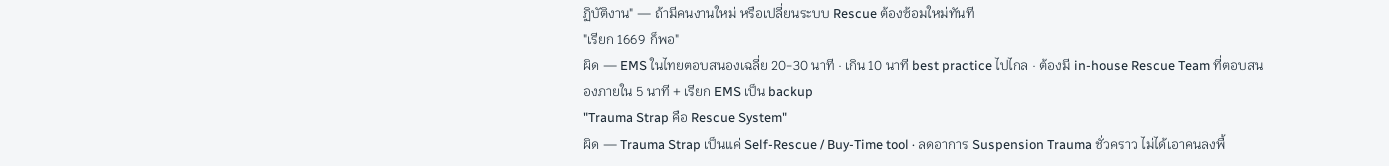ฏิบัติงาน" — ถ้ามีคนงานใหม่ หรือเปลี่ยนระบบ Rescue ต้องซ้อมใหม่ทันที
"เรียก 1669 ก็พอ"
ผิด — EMS ในไทยตอบสนองเฉลี่ย 20-30 นาที · เกิน 10 นาที best practice ไปไกล · ต้องมี in-house Rescue Team ที่ตอบสนองภายใน 5 นาที + เรียก EMS เป็น backup
"Trauma Strap คือ Rescue System"
ผิด — Trauma Strap เป็นแค่ Self-Rescue / Buy-Time tool · ลดอาการ Suspension Trauma ชั่วคราว ไม่ได้เอาคนลงพื้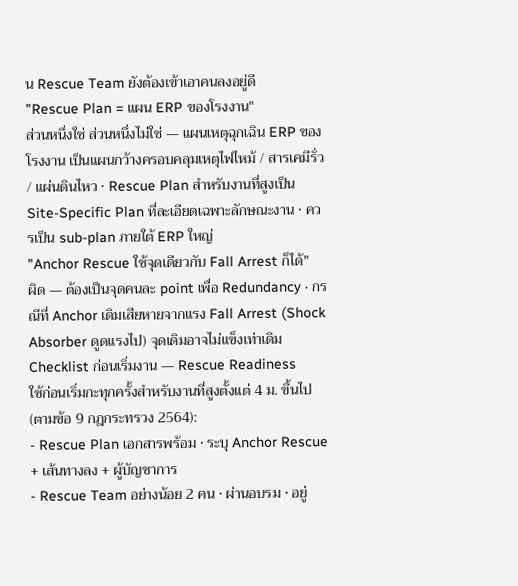น Rescue Team ยังต้องเข้าเอาคนลงอยู่ดี
"Rescue Plan = แผน ERP ของโรงงาน"
ส่วนหนึ่งใช่ ส่วนหนึ่งไม่ใช่ — แผนเหตุฉุกเฉิน ERP ของโรงงาน เป็นแผนกว้างครอบคลุมเหตุไฟไหม้ / สารเคมีรั่ว / แผ่นดินไหว · Rescue Plan สำหรับงานที่สูงเป็น Site-Specific Plan ที่ละเอียดเฉพาะลักษณะงาน · ควรเป็น sub-plan ภายใต้ ERP ใหญ่
"Anchor Rescue ใช้จุดเดียวกับ Fall Arrest ก็ได้"
ผิด — ต้องเป็นจุดคนละ point เพื่อ Redundancy · กรณีที่ Anchor เดิมเสียหายจากแรง Fall Arrest (Shock Absorber ดูดแรงไป) จุดเดิมอาจไม่แข็งเท่าเดิม
Checklist ก่อนเริ่มงาน — Rescue Readiness
ใช้ก่อนเริ่มกะทุกครั้งสำหรับงานที่สูงตั้งแต่ 4 ม. ขึ้นไป (ตามข้อ 9 กฎกระทรวง 2564):
- Rescue Plan เอกสารพร้อม · ระบุ Anchor Rescue + เส้นทางลง + ผู้บัญชาการ
- Rescue Team อย่างน้อย 2 คน · ผ่านอบรม · อยู่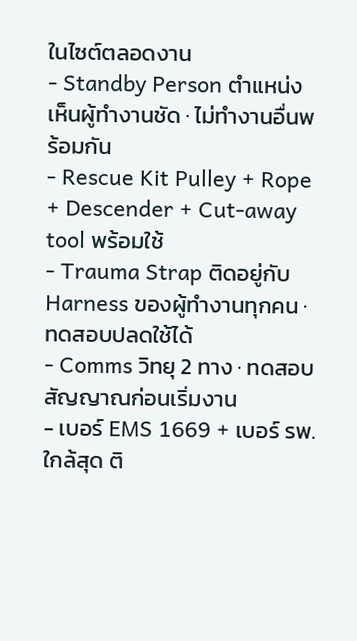ในไซต์ตลอดงาน
- Standby Person ตำแหน่งเห็นผู้ทำงานชัด · ไม่ทำงานอื่นพร้อมกัน
- Rescue Kit Pulley + Rope + Descender + Cut-away tool พร้อมใช้
- Trauma Strap ติดอยู่กับ Harness ของผู้ทำงานทุกคน · ทดสอบปลดใช้ได้
- Comms วิทยุ 2 ทาง · ทดสอบสัญญาณก่อนเริ่มงาน
- เบอร์ EMS 1669 + เบอร์ รพ. ใกล้สุด ติ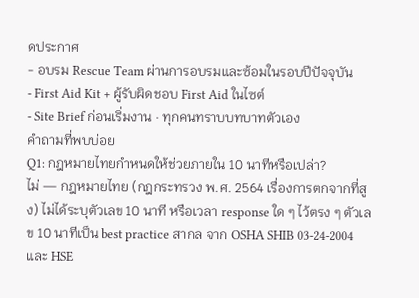ดประกาศ
- อบรม Rescue Team ผ่านการอบรมและซ้อมในรอบปีปัจจุบัน
- First Aid Kit + ผู้รับผิดชอบ First Aid ในไซต์
- Site Brief ก่อนเริ่มงาน · ทุกคนทราบบทบาทตัวเอง
คำถามที่พบบ่อย
Q1: กฎหมายไทยกำหนดให้ช่วยภายใน 10 นาทีหรือเปล่า?
ไม่ — กฎหมายไทย (กฎกระทรวง พ.ศ. 2564 เรื่องการตกจากที่สูง) ไม่ได้ระบุตัวเลข 10 นาที หรือเวลา response ใด ๆ ไว้ตรง ๆ ตัวเลข 10 นาทีเป็น best practice สากล จาก OSHA SHIB 03-24-2004 และ HSE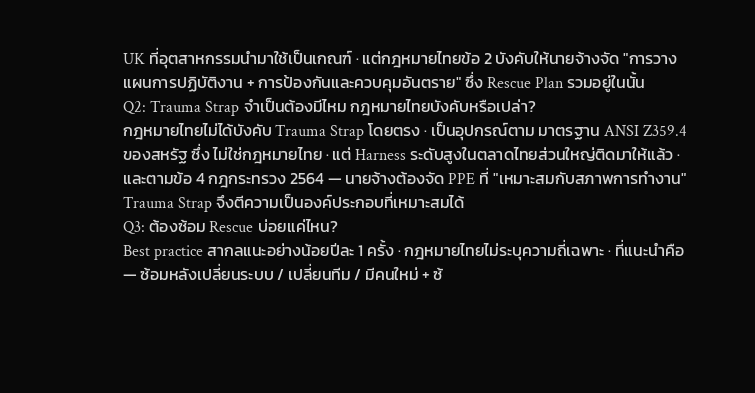UK ที่อุตสาหกรรมนำมาใช้เป็นเกณฑ์ · แต่กฎหมายไทยข้อ 2 บังคับให้นายจ้างจัด "การวางแผนการปฏิบัติงาน + การป้องกันและควบคุมอันตราย" ซึ่ง Rescue Plan รวมอยู่ในนั้น
Q2: Trauma Strap จำเป็นต้องมีไหม กฎหมายไทยบังคับหรือเปล่า?
กฎหมายไทยไม่ได้บังคับ Trauma Strap โดยตรง · เป็นอุปกรณ์ตาม มาตรฐาน ANSI Z359.4 ของสหรัฐ ซึ่ง ไม่ใช่กฎหมายไทย · แต่ Harness ระดับสูงในตลาดไทยส่วนใหญ่ติดมาให้แล้ว · และตามข้อ 4 กฎกระทรวง 2564 — นายจ้างต้องจัด PPE ที่ "เหมาะสมกับสภาพการทำงาน" Trauma Strap จึงตีความเป็นองค์ประกอบที่เหมาะสมได้
Q3: ต้องซ้อม Rescue บ่อยแค่ไหน?
Best practice สากลแนะอย่างน้อยปีละ 1 ครั้ง · กฎหมายไทยไม่ระบุความถี่เฉพาะ · ที่แนะนำคือ — ซ้อมหลังเปลี่ยนระบบ / เปลี่ยนทีม / มีคนใหม่ + ซ้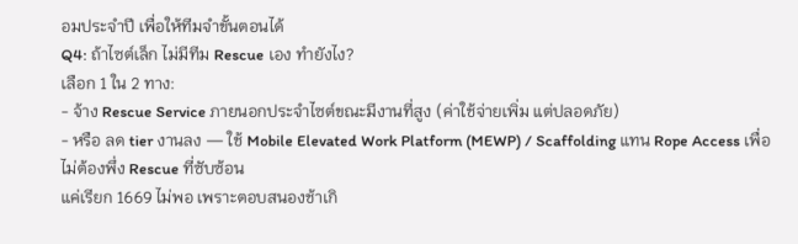อมประจำปี เพื่อให้ทีมจำขั้นตอนได้
Q4: ถ้าไซต์เล็ก ไม่มีทีม Rescue เอง ทำยังไง?
เลือก 1 ใน 2 ทาง:
- จ้าง Rescue Service ภายนอกประจำไซต์ขณะมีงานที่สูง (ค่าใช้จ่ายเพิ่ม แต่ปลอดภัย)
- หรือ ลด tier งานลง — ใช้ Mobile Elevated Work Platform (MEWP) / Scaffolding แทน Rope Access เพื่อไม่ต้องพึ่ง Rescue ที่ซับซ้อน
แค่เรียก 1669 ไม่พอ เพราะตอบสนองช้าเกิ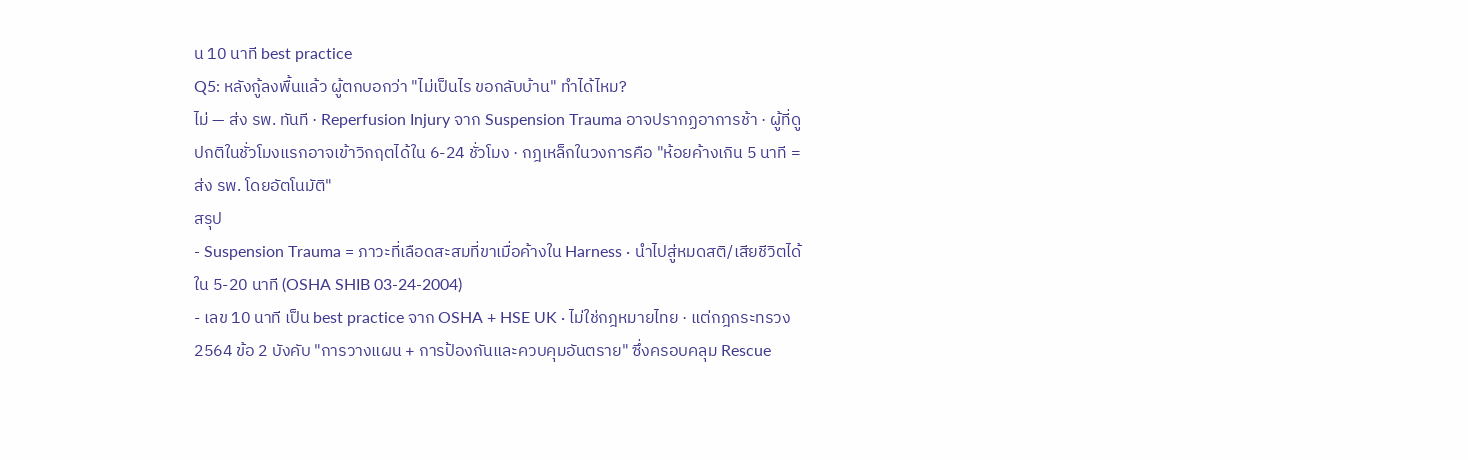น 10 นาที best practice
Q5: หลังกู้ลงพื้นแล้ว ผู้ตกบอกว่า "ไม่เป็นไร ขอกลับบ้าน" ทำได้ไหม?
ไม่ — ส่ง รพ. ทันที · Reperfusion Injury จาก Suspension Trauma อาจปรากฏอาการช้า · ผู้ที่ดูปกติในชั่วโมงแรกอาจเข้าวิกฤตได้ใน 6-24 ชั่วโมง · กฎเหล็กในวงการคือ "ห้อยค้างเกิน 5 นาที = ส่ง รพ. โดยอัตโนมัติ"
สรุป
- Suspension Trauma = ภาวะที่เลือดสะสมที่ขาเมื่อค้างใน Harness · นำไปสู่หมดสติ/เสียชีวิตได้ใน 5-20 นาที (OSHA SHIB 03-24-2004)
- เลข 10 นาที เป็น best practice จาก OSHA + HSE UK · ไม่ใช่กฎหมายไทย · แต่กฎกระทรวง 2564 ข้อ 2 บังคับ "การวางแผน + การป้องกันและควบคุมอันตราย" ซึ่งครอบคลุม Rescue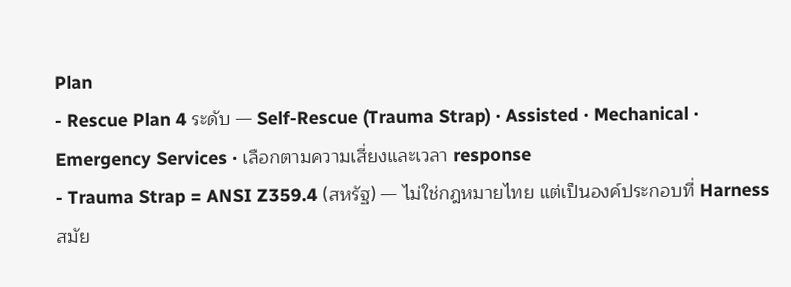Plan
- Rescue Plan 4 ระดับ — Self-Rescue (Trauma Strap) · Assisted · Mechanical · Emergency Services · เลือกตามความเสี่ยงและเวลา response
- Trauma Strap = ANSI Z359.4 (สหรัฐ) — ไม่ใช่กฎหมายไทย แต่เป็นองค์ประกอบที่ Harness สมัย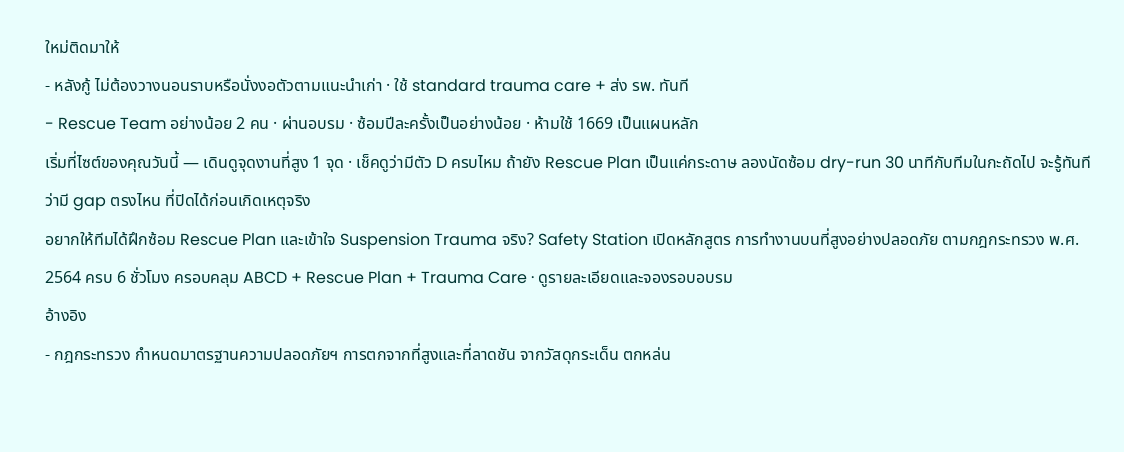ใหม่ติดมาให้
- หลังกู้ ไม่ต้องวางนอนราบหรือนั่งงอตัวตามแนะนำเก่า · ใช้ standard trauma care + ส่ง รพ. ทันที
- Rescue Team อย่างน้อย 2 คน · ผ่านอบรม · ซ้อมปีละครั้งเป็นอย่างน้อย · ห้ามใช้ 1669 เป็นแผนหลัก
เริ่มที่ไซต์ของคุณวันนี้ — เดินดูจุดงานที่สูง 1 จุด · เช็คดูว่ามีตัว D ครบไหม ถ้ายัง Rescue Plan เป็นแค่กระดาษ ลองนัดซ้อม dry-run 30 นาทีกับทีมในกะถัดไป จะรู้ทันทีว่ามี gap ตรงไหน ที่ปิดได้ก่อนเกิดเหตุจริง
อยากให้ทีมได้ฝึกซ้อม Rescue Plan และเข้าใจ Suspension Trauma จริง? Safety Station เปิดหลักสูตร การทำงานบนที่สูงอย่างปลอดภัย ตามกฎกระทรวง พ.ศ. 2564 ครบ 6 ชั่วโมง ครอบคลุม ABCD + Rescue Plan + Trauma Care · ดูรายละเอียดและจองรอบอบรม
อ้างอิง
- กฎกระทรวง กำหนดมาตรฐานความปลอดภัยฯ การตกจากที่สูงและที่ลาดชัน จากวัสดุกระเด็น ตกหล่น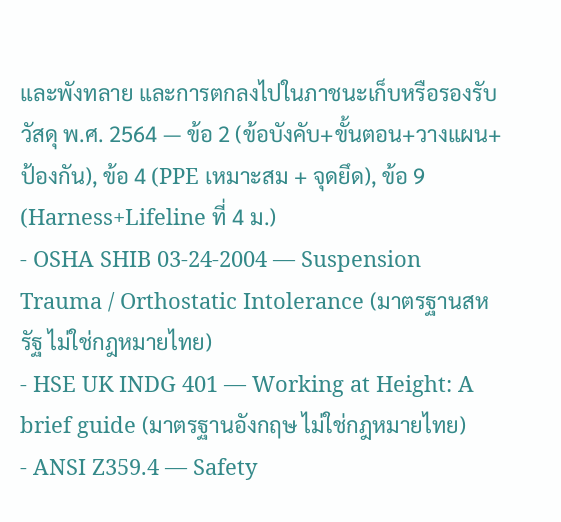และพังทลาย และการตกลงไปในภาชนะเก็บหรือรองรับวัสดุ พ.ศ. 2564 — ข้อ 2 (ข้อบังคับ+ขั้นตอน+วางแผน+ป้องกัน), ข้อ 4 (PPE เหมาะสม + จุดยึด), ข้อ 9 (Harness+Lifeline ที่ 4 ม.)
- OSHA SHIB 03-24-2004 — Suspension Trauma / Orthostatic Intolerance (มาตรฐานสหรัฐ ไม่ใช่กฎหมายไทย)
- HSE UK INDG 401 — Working at Height: A brief guide (มาตรฐานอังกฤษ ไม่ใช่กฎหมายไทย)
- ANSI Z359.4 — Safety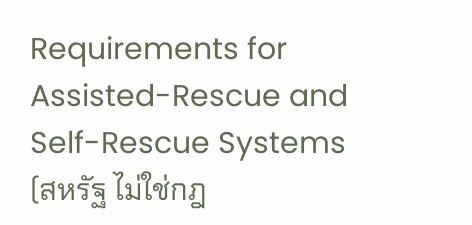Requirements for Assisted-Rescue and Self-Rescue Systems (สหรัฐ ไม่ใช่กฎ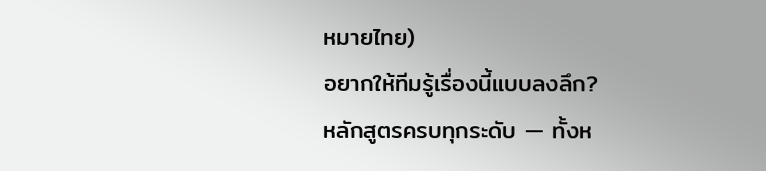หมายไทย)
อยากให้ทีมรู้เรื่องนี้แบบลงลึก?
หลักสูตรครบทุกระดับ — ทั้งห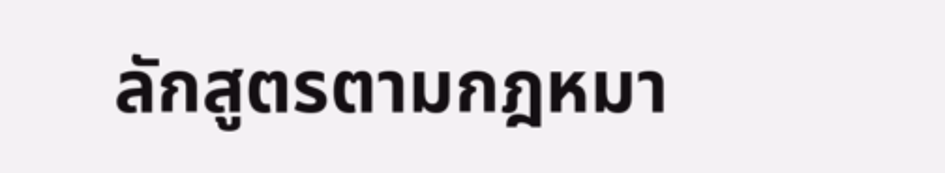ลักสูตรตามกฎหมา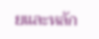ยและหลัก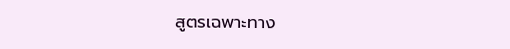สูตรเฉพาะทาง